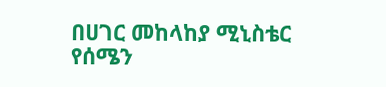በሀገር መከላከያ ሚኒስቴር የሰሜን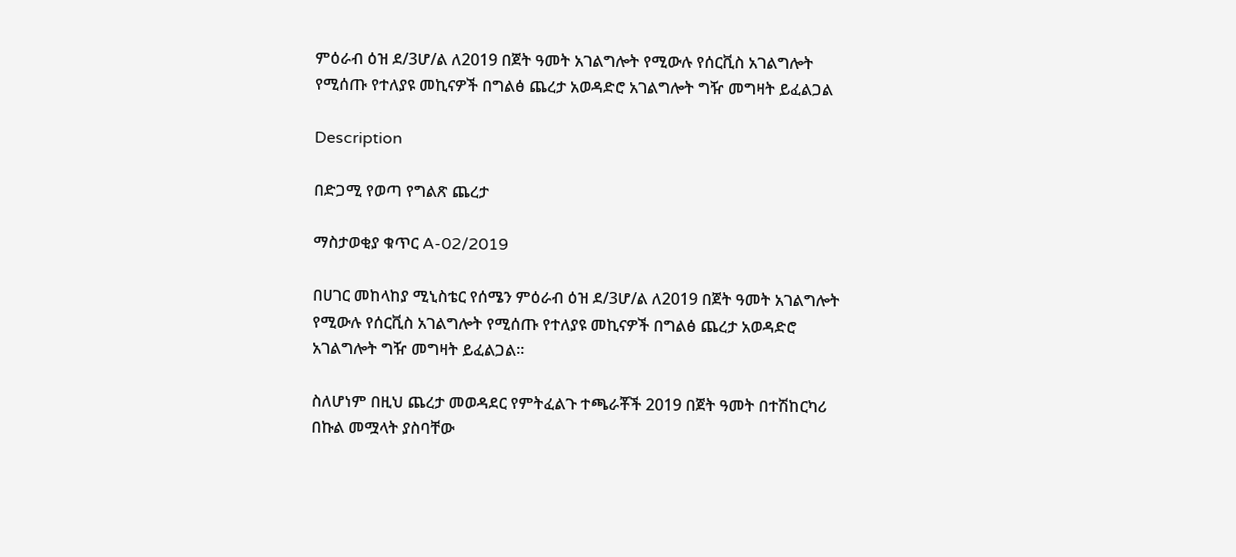ምዕራብ ዕዝ ደ/3ሆ/ል ለ2019 በጀት ዓመት አገልግሎት የሚውሉ የሰርቪስ አገልግሎት የሚሰጡ የተለያዩ መኪናዎች በግልፅ ጨረታ አወዳድሮ አገልግሎት ግዥ መግዛት ይፈልጋል

Description

በድጋሚ የወጣ የግልጽ ጨረታ

ማስታወቂያ ቁጥር A-02/2019

በሀገር መከላከያ ሚኒስቴር የሰሜን ምዕራብ ዕዝ ደ/3ሆ/ል ለ2019 በጀት ዓመት አገልግሎት የሚውሉ የሰርቪስ አገልግሎት የሚሰጡ የተለያዩ መኪናዎች በግልፅ ጨረታ አወዳድሮ አገልግሎት ግዥ መግዛት ይፈልጋል።

ስለሆነም በዚህ ጨረታ መወዳደር የምትፈልጉ ተጫራቾች 2019 በጀት ዓመት በተሽከርካሪ በኩል መሟላት ያስባቸው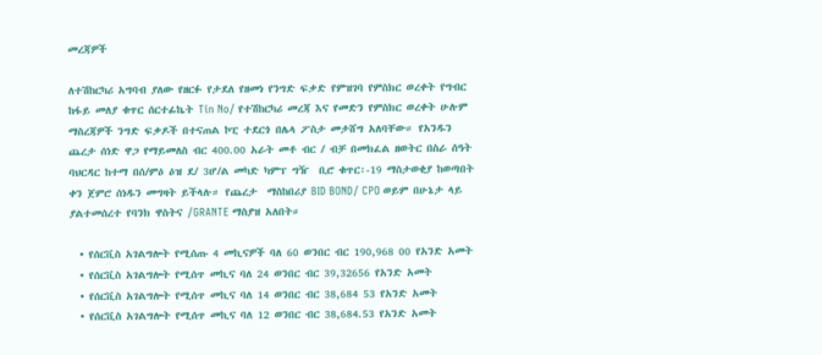መረጃዎች

ለተሽከርካሪ አግባብ ያለው የዘርፉ የታደለ የዘመነ የንግድ ፍቃድ የምዝገባ የምስክር ወረቀት የግብር ከፋይ መለያ ቁጥር ሰርተፊኬት Tin No/ የተሽከርካሪ መረጃ እና የመድን የምስክር ወረቀት ሁሉም ማስረጃዎች ንግድ ፍቃዶች በተናጠል ኮፒ ተደርጎ በሌላ ፖስታ መታሸግ አለባቸው። የአንዱን ጨረታ ሰነድ ዋጋ የማይመለስ ብር 400.00 አራት መቶ ብር / ብቻ በመክፈል ዘወትር በስራ ሰዓት ባህርዳር ከተማ በሰ/ምዕ ዕዝ ደ/ 3ሆ/ል መካድ ካምፕ ግዥ  ቢሮ ቁጥር፡-19 ማስታወቂያ ከወጣበት ቀን ጀምሮ ሰነዱን መግዛት ይችላሉ። የጨረታ  ማስከበሪያ BID BOND/ CPO ወይም በሁኔታ ላይ ያልተመሰረተ የባንክ ዋስትና /GRANTE ማስያዝ አለበት።

  • የሰርቪስ አገልግሎት የሚሰጡ 4 መኪናዎች ባለ 60 ወንበር ብር 190,968 00 የአንድ አመት
  • የሰርቪስ አገልግሎት የሚሰጥ መኪና ባለ 24 ወንበር ብር 39,32656 የአንድ አመት
  • የሰርቪስ አገልግሎት የሚሰጥ መኪና ባለ 14 ወንበር ብር 38,684 53 የአንድ አመት
  • የሰርቪስ አገልግሎት የሚሰጥ መኪና ባለ 12 ወንበር ብር 38,684.53 የአንድ አመት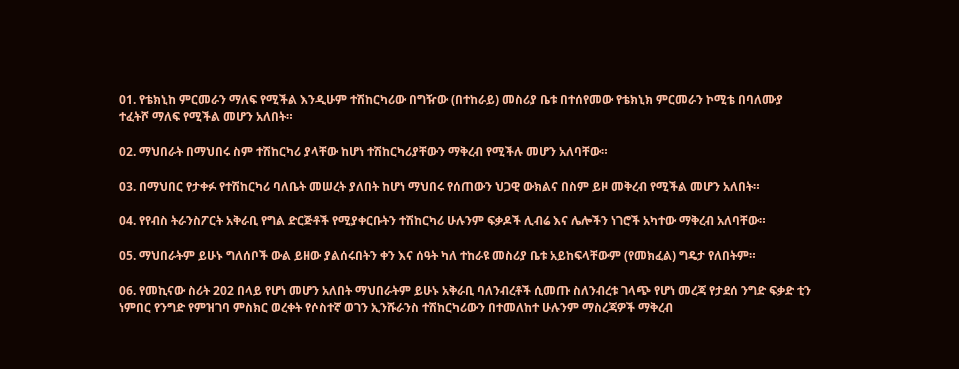01. የቴክኒከ ምርመራን ማለፍ የሚችል እንዲሁም ተሽከርካሪው በግዥው (በተከራይ) መስሪያ ቤቱ በተሰየመው የቴክኒክ ምርመራን ኮሚቴ በባለሙያ ተፈትሾ ማለፍ የሚችል መሆን አለበት።

02. ማህበራት በማህበሩ ስም ተሽከርካሪ ያላቸው ከሆነ ተሽከርካሪያቸውን ማቅረብ የሚችሉ መሆን አለባቸው።

03. በማህበር የታቀፉ የተሽከርካሪ ባለቤት መሠረት ያለበት ከሆነ ማህበሩ የሰጠውን ህጋዊ ውክልና በስም ይዞ መቅረብ የሚችል መሆን አለበት።

04. የየብስ ትራንስፖርት አቅራቢ የግል ድርጅቶች የሚያቀርቡትን ተሽከርካሪ ሁሉንም ፍቃዶች ሊብሬ እና ሌሎችን ነገሮች አካተው ማቅረብ አለባቸው።

05. ማህበራትም ይሁኑ ግለሰቦች ውል ይዘው ያልሰሩበትን ቀን እና ሰዓት ካለ ተከራዩ መስሪያ ቤቱ አይከፍላቸውም (የመክፈል) ግዴታ የለበትም።

06. የመኪናው ስሪት 202 በላይ የሆነ መሆን አለበት ማህበራትም ይሁኑ አቅራቢ ባለንብረቶች ሲመጡ ስለንብረቱ ገላጭ የሆነ መረጃ የታደሰ ንግድ ፍቃድ ቲን ነምበር የንግድ የምዝገባ ምስክር ወረቀት የሶስተኛ ወገን ኢንሹራንስ ተሽከርካሪውን በተመለከተ ሁሉንም ማስረጃዎች ማቅረብ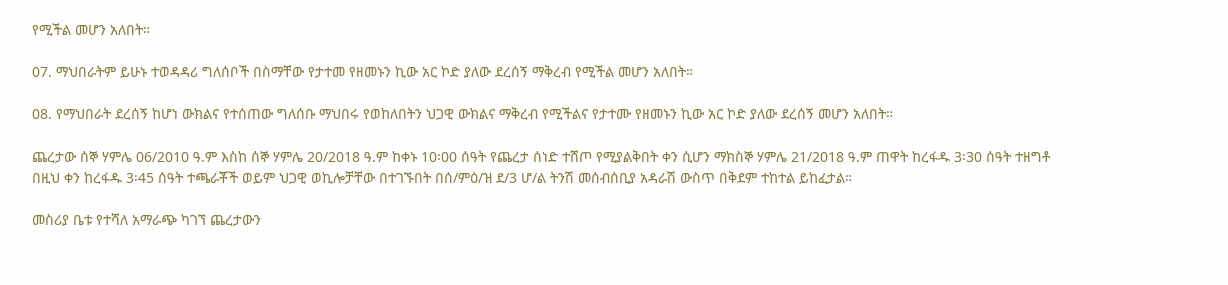የሚችል መሆን አለበት።

07. ማህበራትም ይሁኑ ተወዳዳሪ ግለሰቦች በስማቸው የታተመ የዘመኑን ኪው አር ኮድ ያለው ደረሰኝ ማቅረብ የሚችል መሆን አለበት።

08. የማህበራት ደረሰኝ ከሆነ ውክልና የተሰጠው ግለሰቡ ማህበሩ የወከለበትን ህጋዊ ውክልና ማቅረብ የሚችልና የታተሙ የዘመኑን ኪው አር ኮድ ያለው ደረሰኝ መሆን አለበት።

ጨረታው ሰኞ ሃምሌ 06/2010 ዓ.ም እስከ ሰኞ ሃምሌ 20/2018 ዓ.ም ከቀኑ 10፡00 ሰዓት የጨረታ ሰነድ ተሸጦ የሚያልቅበት ቀን ሲሆን ማክስኞ ሃምሌ 21/2018 ዓ.ም ጠዋት ከረፋዱ 3፡30 ሰዓት ተዘግቶ በዚህ ቀን ከረፋዱ 3፡45 ሰዓት ተጫራቾች ወይም ህጋዊ ወኪሎቻቸው በተገኙበት በሰ/ምዕ/ዝ ደ/3 ሆ/ል ትንሽ መሰብሰቢያ አዳራሽ ውስጥ በቅደም ተከተል ይከፈታል።

መስሪያ ቤቱ የተሻለ አማራጭ ካገኘ ጨረታውን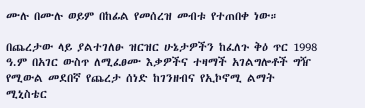ሙሉ በሙሉ ወይም በከፊል የመሰረዝ መብቱ የተጠበቀ ነው።

በጨረታው ላይ ያልተገለፁ ዝርዝር ሁኔታዎችን ከፈለጉ ቅዕ ጥር 1998 ዓ.ም በአገር ውስጥ ለሚፈፀሙ እቃዎችና ተዛማች አገልግሎቶች ግዥ የሚውል መደበኛ የጨረታ ሰነድ ከገንዘብና የኢኮኖሚ ልማት ሚኒስቴር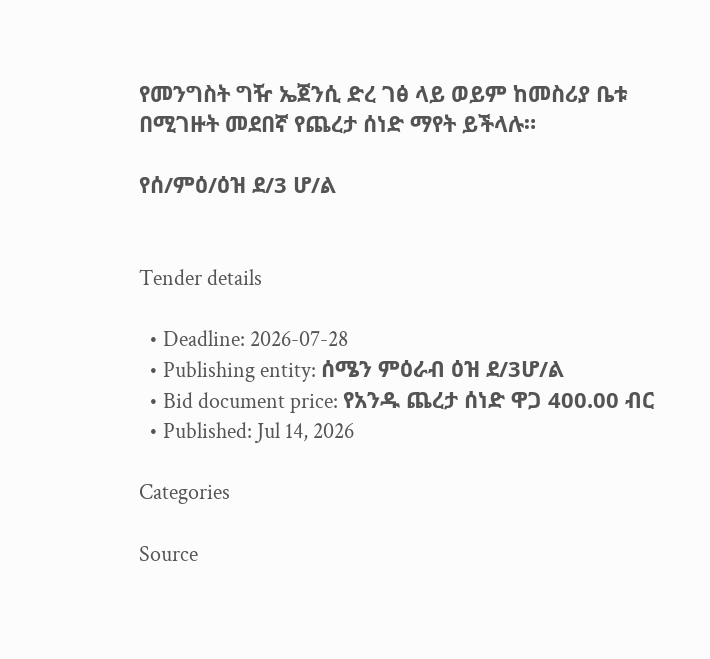የመንግስት ግዥ ኤጀንሲ ድረ ገፅ ላይ ወይም ከመስሪያ ቤቱ በሚገዙት መደበኛ የጨረታ ሰነድ ማየት ይችላሉ።

የሰ/ምዕ/ዕዝ ደ/3 ሆ/ል


Tender details

  • Deadline: 2026-07-28
  • Publishing entity: ሰሜን ምዕራብ ዕዝ ደ/3ሆ/ል
  • Bid document price: የአንዱ ጨረታ ሰነድ ዋጋ 400.00 ብር
  • Published: Jul 14, 2026

Categories

Source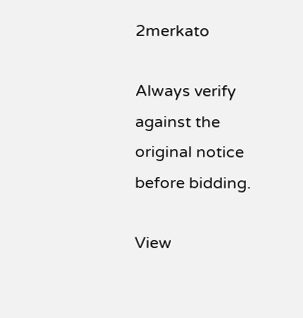2merkato

Always verify against the original notice before bidding.

View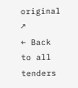original ↗
← Back to all tenders